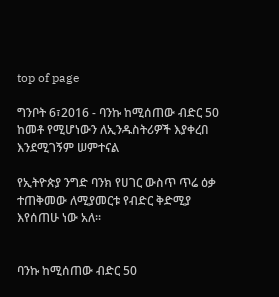top of page

ግንቦት 6፣2016 - ባንኩ ከሚሰጠው ብድር 50 ከመቶ የሚሆነውን ለኢንዱስትሪዎች እያቀረበ እንደሚገኝም ሠምተናል

የኢትዮጵያ ንግድ ባንክ የሀገር ውስጥ ጥሬ ዕቃ ተጠቅመው ለሚያመርቱ የብድር ቅድሚያ እየሰጠሁ ነው አለ፡፡


ባንኩ ከሚሰጠው ብድር 50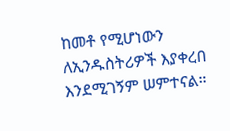ከመቶ የሚሆነውን ለኢንዱስትሪዎች እያቀረበ እንደሚገኝም ሠምተናል።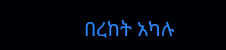በረከት አካሉ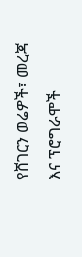የሸገርን ወሬዎች፣ መረጃ እና ፕሮግራሞች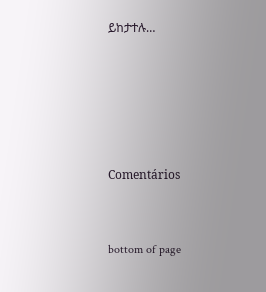ይከታተሉ…





Comentários


bottom of page